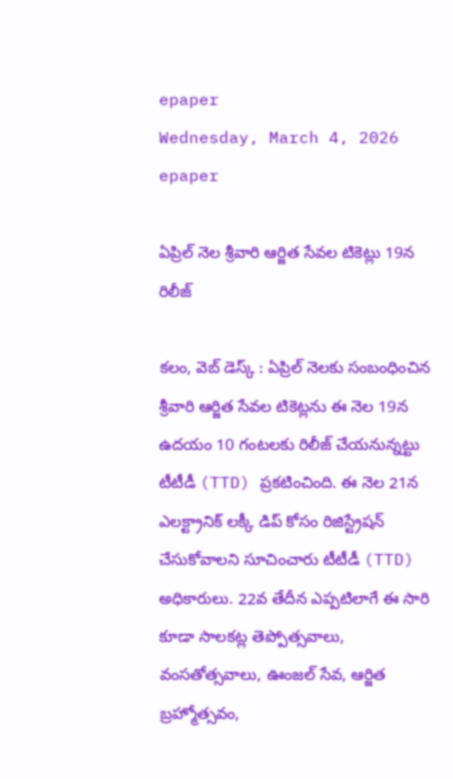epaper
Wednesday, March 4, 2026
epaper

ఏప్రిల్ నెల శ్రీవారి ఆర్జిత సేవల టికెట్లు 19న రిలీజ్

కలం, వెబ్ డెస్క్ : ఏప్రిల్ నెలకు సంబంధించిన శ్రీవారి ఆర్జిత సేవల టికెట్లను ఈ నెల 19న ఉదయం 10 గంటలకు రిలీజ్ చేయనున్నట్టు టీటీడీ (TTD) ప్రకటించింది. ఈ నెల 21న ఎలక్ట్రానిక్ లక్కీ డిప్ కోసం రిజిస్ట్రేషన్ చేసుకోవాలని సూచించారు టీటీడీ (TTD) అధికారులు. 22వ తేదీన ఎప్పటిలాగే ఈ సారి కూడా సాలకట్ల తెప్పోత్సవాలు, వంసతోత్సవాలు, ఊంజల్ సేవ, ఆర్జిత బ్రహ్మోత్సవం,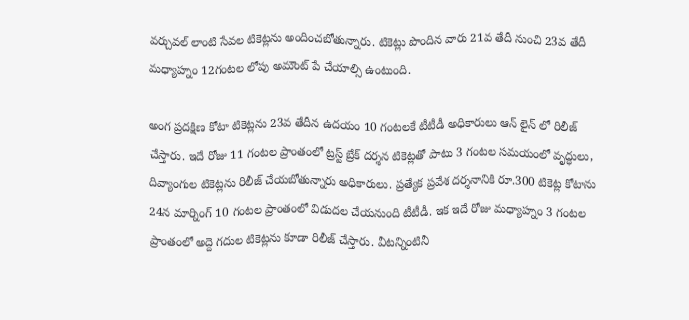వర్చువల్ లాంటి సేవల టికెట్లను అందించబోతున్నారు. టికెట్లు పొందిన వారు 21వ తేదీ నుంచి 23వ తేదీ మధ్యాహ్నం 12గంటల లోపు అమౌంట్ పే చేయాల్సి ఉంటుంది.

అంగ ప్రదక్షిణ కోటా టికెట్లను 23వ తేదీన ఉదయం 10 గంటలకే టీటీడీ అధికారులు ఆన్ లైన్ లో రిలీజ్ చేస్తారు. ఇదే రోజు 11 గంటల ప్రాంతంలో ట్రస్ట్ బ్రేక్ దర్శన టికెట్లతో పాటు 3 గంటల సమయంలో వృద్ధులు, దివ్యాంగుల టికెట్లను రిలీజ్ చేయబోతున్నారు అధికారులు. ప్రత్యేక ప్రవేశ దర్శనానికి రూ.300 టికెట్ల కోటాను 24న మార్నింగ్ 10 గంటల ప్రాంతంలో విడుదల చేయనుంది టీటీడీ. ఇక ఇదే రోజు మధ్యాహ్నం 3 గంటల ప్రాంతంలో అద్దె గదుల టికెట్లను కూడా రిలీజ్ చేస్తారు. వీటన్నింటినీ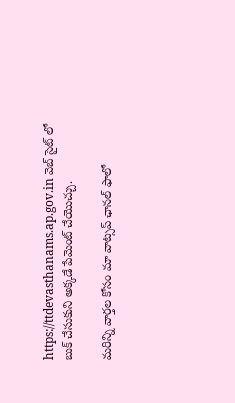https://ttdevasthanams.ap.gov.in వెబ్ సైట్ లో బుక్ చేసుకుని అక్కడే పేమెంట్ చేయొచ్చు.

మ‌రిన్ని వార్త‌ల కోసం మా వాట్స‌ప్ ఛాన‌ల్ ఫాలో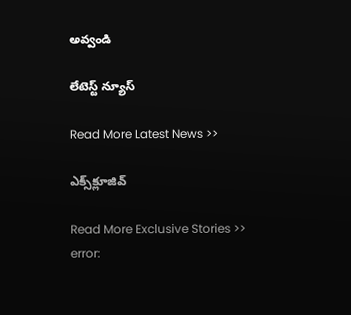అవ్వండి

లేటెస్ట్ న్యూస్‌

Read More Latest News >>

ఎక్స్‌క్లూజివ్‌

Read More Exclusive Stories >>
error: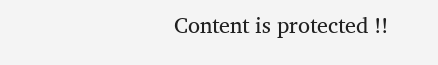Content is protected !!